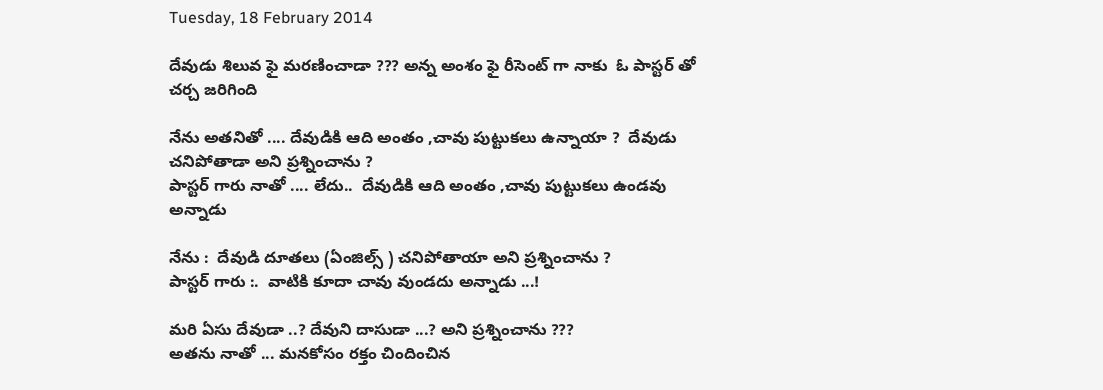Tuesday, 18 February 2014

దేవుడు శిలువ ఫై మరణించాడా ??? అన్న అంశం ఫై రీసెంట్ గా నాకు  ఓ పాస్టర్ తో చర్చ జరిగింది

నేను అతనితో .... దేవుడికి ఆది అంతం ,చావు పుట్టుకలు ఉన్నాయా ?  దేవుడు చనిపోతాడా అని ప్రశ్నించాను ?
పాస్టర్ గారు నాతో .... లేదు..  దేవుడికి ఆది అంతం ,చావు పుట్టుకలు ఉండవు అన్నాడు

నేను :  దేవుడి దూతలు (ఏంజిల్స్ ) చనిపోతాయా అని ప్రశ్నించాను ?
పాస్టర్ గారు :.  వాటికి కూదా చావు వుండదు అన్నాడు ...!

మరి ఏసు దేవుడా ..? దేవుని దాసుడా ...? అని ప్రశ్నించాను ???
అతను నాతో ... మనకోసం రక్తం చిందించిన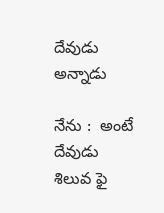దేవుడు అన్నాడు

నేను :  అంటే దేవుడు శిలువ ఫై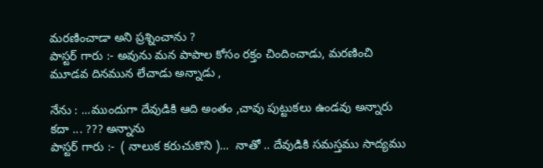మరణించాడా అని ప్రశ్నించాను ?
పాస్టర్ గారు :- అవును మన పాపాల కోసం రక్తం చిందించాడు, మరణించి మూడవ దినమున లేచాడు అన్నాడు ,

నేను : ...ముందుగా దేవుడికి ఆది అంతం ,చావు పుట్టుకలు ఉండవు అన్నారు కదా ... ??? అన్నాను
పాస్టర్ గారు :-  ( నాలుక కరుచుకొని )...  నాతో .. దేవుడికి సమస్తము సాద్యము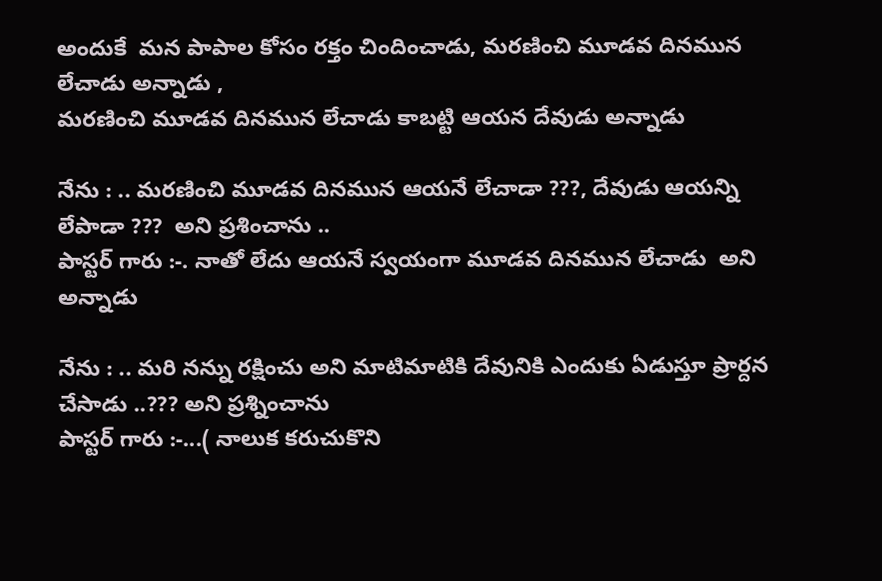అందుకే  మన పాపాల కోసం రక్తం చిందించాడు, మరణించి మూడవ దినమున లేచాడు అన్నాడు ,
మరణించి మూడవ దినమున లేచాడు కాబట్టి ఆయన దేవుడు అన్నాడు

నేను : .. మరణించి మూడవ దినమున ఆయనే లేచాడా ???, దేవుడు ఆయన్ని లేపాడా ???  అని ప్రశించాను ..
పాస్టర్ గారు :-. నాతో లేదు ఆయనే స్వయంగా మూడవ దినమున లేచాడు  అని అన్నాడు

నేను : .. మరి నన్ను రక్షించు అని మాటిమాటికి దేవునికి ఎందుకు ఏడుస్తూ ప్రార్దన చేసాడు ..??? అని ప్రశ్నించాను
పాస్టర్ గారు :-...( నాలుక కరుచుకొని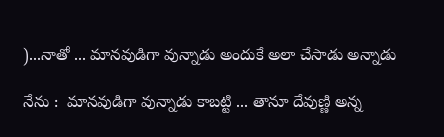)...నాతో ... మానవుడిగా వున్నాడు అందుకే అలా చేసాడు అన్నాడు

నేను :  మానవుడిగా వున్నాడు కాబట్టి ... తానూ దేవుణ్ణి అన్న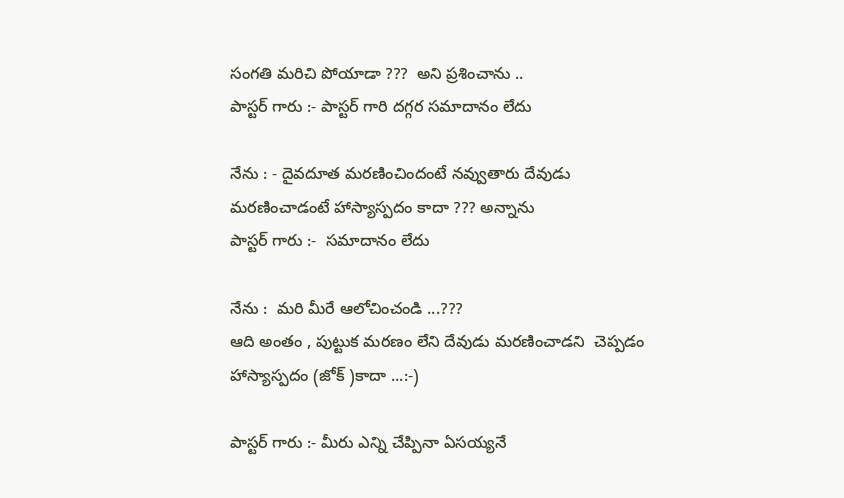సంగతి మరిచి పోయాడా ???  అని ప్రశించాను ..
పాస్టర్ గారు :- పాస్టర్ గారి దగ్గర సమాదానం లేదు

నేను : - దైవదూత మరణించిందంటే నవ్వుతారు దేవుడు మరణించాడంటే హాస్యాస్పదం కాదా ??? అన్నాను
పాస్టర్ గారు :-  సమాదానం లేదు

నేను :  మరి మీరే ఆలోచించండి ...???
ఆది అంతం , పుట్టుక మరణం లేని దేవుడు మరణించాడని  చెప్పడం హాస్యాస్పదం (జోక్ )కాదా ...:-)

పాస్టర్ గారు :- మీరు ఎన్ని చేప్పినా ఏసయ్యనే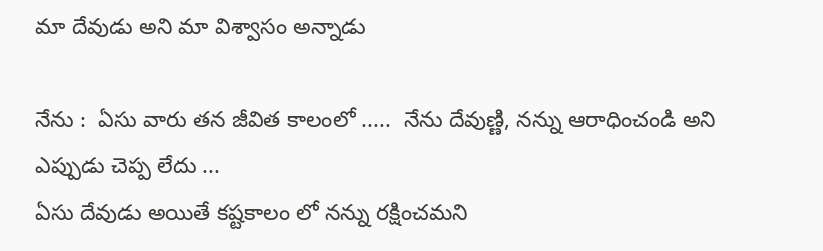మా దేవుడు అని మా విశ్వాసం అన్నాడు

నేను :  ఏసు వారు తన జీవిత కాలంలో .....  నేను దేవుణ్ణి, నన్ను ఆరాధించండి అని ఎప్పుడు చెప్ప లేదు ...
ఏసు దేవుడు అయితే కష్టకాలం లో నన్ను రక్షించమని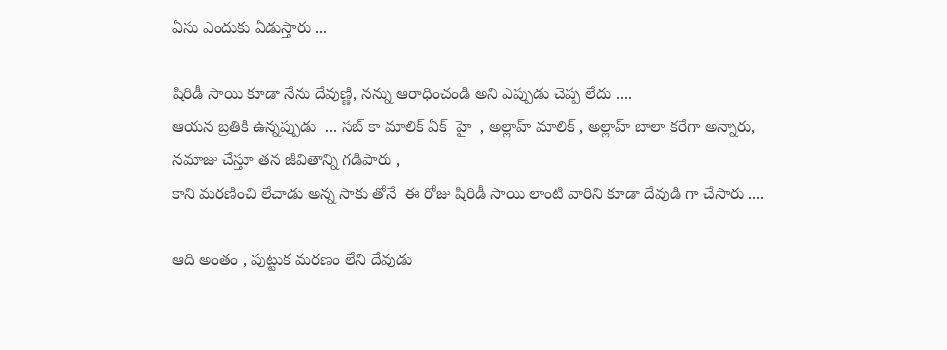ఏసు ఎందుకు ఏడుస్తారు ...

షిరిడీ సాయి కూడా నేను దేవుణ్ణి, నన్ను ఆరాధించండి అని ఎప్పుడు చెప్ప లేదు ....
ఆయన బ్రతికి ఉన్నప్పుడు  ... సబ్ కా మాలిక్ ఏక్  హై  , అల్లాహ్ మాలిక్ , అల్లాహ్ బాలా కరేగా అన్నారు,
నమాజు చేస్తూ తన జీవితాన్ని గడిపారు ,
కాని మరణించి లేచాడు అన్న సాకు తోనే  ఈ రోజు షిరిడీ సాయి లాంటి వారిని కూడా దేవుడి గా చేసారు ....

ఆది అంతం , పుట్టుక మరణం లేని దేవుడు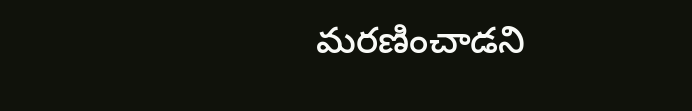మరణించాడని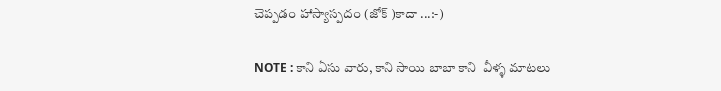చెప్పడం హాస్యాస్పదం (జోక్ )కాదా ...:-)

NOTE : కాని ఏసు వారు, కాని సాయి బాబా కాని  వీళ్ళ మాటలు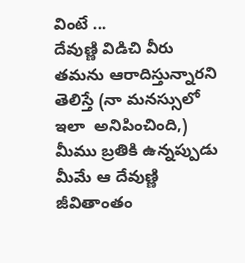వింటే ...
దేవుణ్ణి విడిచి వీరు తమను ఆరాదిస్తున్నారని తెలిస్తే (నా మనస్సులో ఇలా  అనిపించింది,)
మీము బ్రతికి ఉన్నప్పుడు మీమే ఆ దేవుణ్ణి జీవితాంతం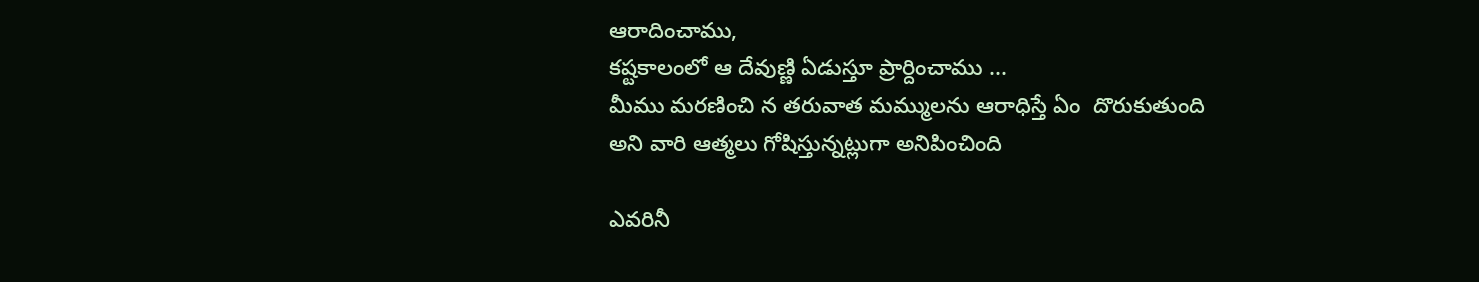ఆరాదించాము,
కష్టకాలంలో ఆ దేవుణ్ణి ఏడుస్తూ ప్రార్దించాము ...
మీము మరణించి న తరువాత మమ్ములను ఆరాధిస్తే ఏం  దొరుకుతుంది
అని వారి ఆత్మలు గోషిస్తున్నట్లుగా అనిపించింది

ఎవరినీ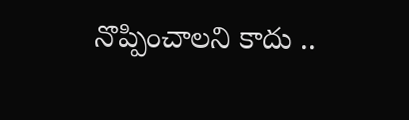నొప్పించాలని కాదు ..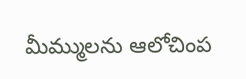మీమ్ములను ఆలోచింప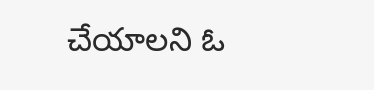చేయాలని ఓ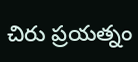చిరు ప్రయత్నం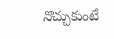నొచ్చుకుంటే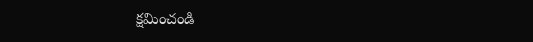క్షమించండి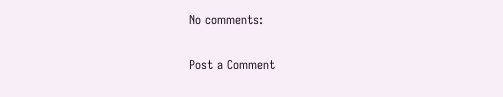No comments:

Post a Comment